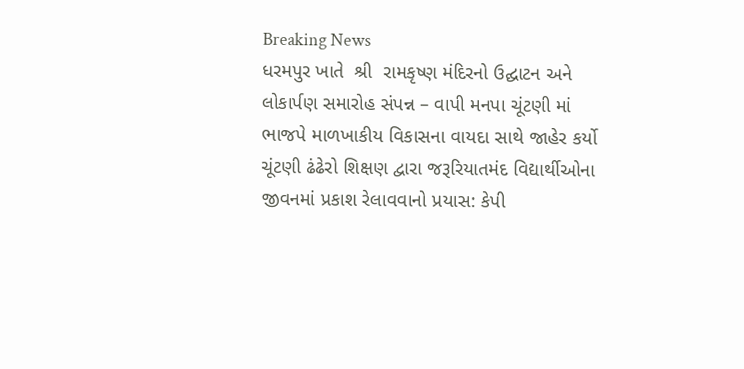Breaking News
ધરમપુર ખાતે  શ્રી  રામકૃષ્ણ મંદિરનો ઉદ્ઘાટન અને લોકાર્પણ સમારોહ સંપન્ન – વાપી મનપા ચૂંટણી માં ભાજપે માળખાકીય વિકાસના વાયદા સાથે જાહેર કર્યો ચૂંટણી ઢંઢેરો શિક્ષણ દ્વારા જરૂરિયાતમંદ વિદ્યાર્થીઓના જીવનમાં પ્રકાશ રેલાવવાનો પ્રયાસ: કેપી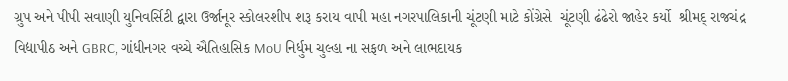ગ્રુપ અને પીપી સવાણી યુનિવર્સિટી દ્વારા ઉર્જાનૂર સ્કોલરશીપ શરૂ કરાય વાપી મહા નગરપાલિકાની ચૂંટણી માટે કોંગ્રેસે  ચૂંટણી ઢંઢેરો જાહેર કર્યો  શ્રીમદ્ રાજચંદ્ર વિદ્યાપીઠ અને GBRC, ગાંધીનગર વચ્ચે ઐતિહાસિક MoU નિર્ધુમ ચુલ્હા ના સફળ અને લાભદાયક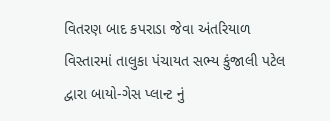વિતરણ બાદ કપરાડા જેવા અંતરિયાળ વિસ્તારમાં તાલુકા પંચાયત સભ્ય કુંજાલી પટેલ દ્વારા બાયો-ગેસ પ્લાન્ટ નું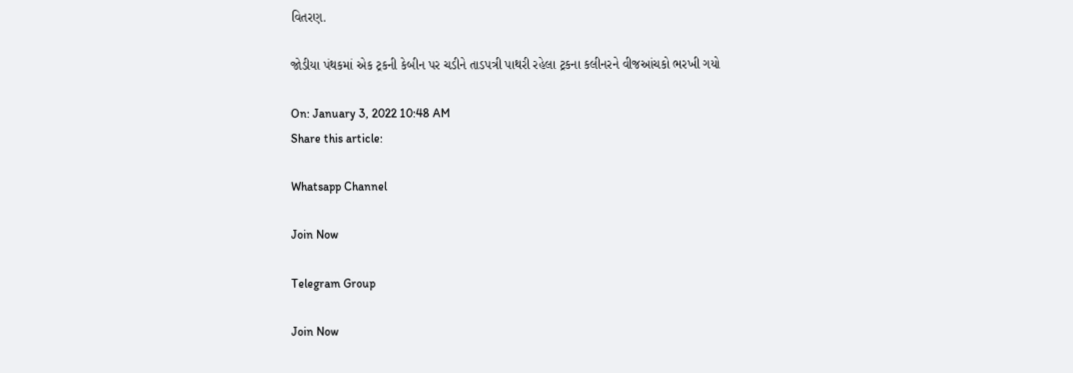વિતરણ.

જોડીયા પંથકમાં એક ટ્રકની કેબીન પર ચડીને તાડપત્રી પાથરી રહેલા ટ્રકના કલીનરને વીજઆંચકો ભરખી ગયો

On: January 3, 2022 10:48 AM
Share this article:

Whatsapp Channel

Join Now

Telegram Group

Join Now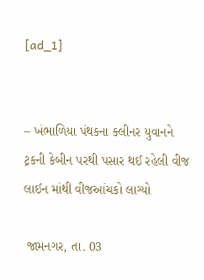[ad_1]


– ખંભાળિયા પંથકના ક્લીનર યુવાનને ટ્રકની કેબીન પરથી પસાર થઈ રહેલી વીજ લાઈન માંથી વીજઆંચકો લાગ્યો

 જામનગર, તા. 03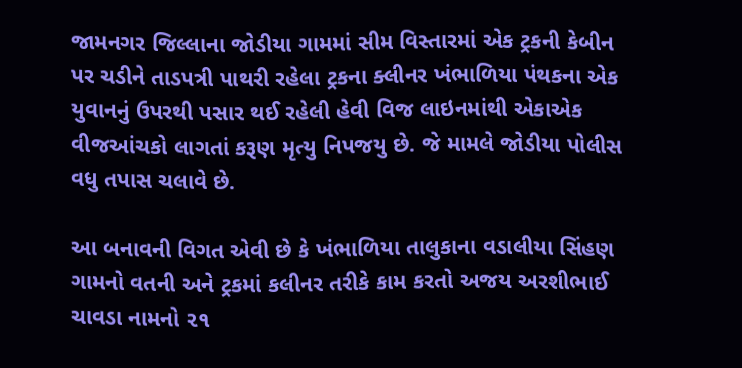જામનગર જિલ્લાના જોડીયા ગામમાં સીમ વિસ્તારમાં એક ટ્રકની કેબીન પર ચડીને તાડપત્રી પાથરી રહેલા ટ્રકના ક્લીનર ખંભાળિયા પંથકના એક યુવાનનું ઉપરથી પસાર થઈ રહેલી હેવી વિજ લાઇનમાંથી એકાએક વીજઆંચકો લાગતાં કરૂણ મૃત્યુ નિપજયુ છે. જે મામલે જોડીયા પોલીસ વધુ તપાસ ચલાવે છે.

આ બનાવની વિગત એવી છે કે ખંભાળિયા તાલુકાના વડાલીયા સિંહણ ગામનો વતની અને ટ્રકમાં કલીનર તરીકે કામ કરતો અજય અરશીભાઈ ચાવડા નામનો ૨૧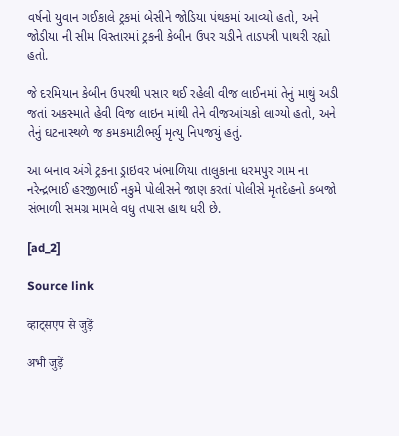વર્ષનો યુવાન ગઈકાલે ટ્રકમાં બેસીને જોડિયા પંથકમાં આવ્યો હતો, અને જોડીયા ની સીમ વિસ્તારમાં ટ્રકની કેબીન ઉપર ચડીને તાડપત્રી પાથરી રહ્યો હતો.

જે દરમિયાન કેબીન ઉપરથી પસાર થઈ રહેલી વીજ લાઈનમાં તેનું માથું અડી જતાં અકસ્માતે હેવી વિજ લાઇન માંથી તેને વીજઆંચકો લાગ્યો હતો, અને તેનું ઘટનાસ્થળે જ કમકમાટીભર્યુ મૃત્યુ નિપજયું હતું.

આ બનાવ અંગે ટ્રકના ડ્રાઇવર ખંભાળિયા તાલુકાના ધરમપુર ગામ ના નરેન્દ્રભાઈ હરજીભાઈ નકુમે પોલીસને જાણ કરતાં પોલીસે મૃતદેહનો કબજો સંભાળી સમગ્ર મામલે વધુ તપાસ હાથ ધરી છે.

[ad_2]

Source link

व्हाट्सएप से जुड़ें

अभी जुड़ें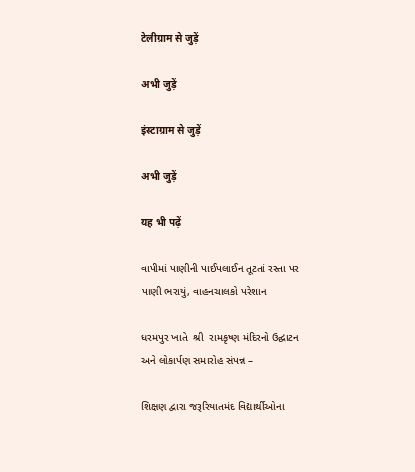टेलीग्राम से जुड़ें

अभी जुड़ें

इंस्टाग्राम से जुड़ें

अभी जुड़ें

यह भी पढ़ें

વાપીમાં પાણીની પાઈપલાઈન તૂટતાં રસ્તા પર પાણી ભરાયું, વાહનચાલકો પરેશાન

ધરમપુર ખાતે  શ્રી  રામકૃષ્ણ મંદિરનો ઉદ્ઘાટન અને લોકાર્પણ સમારોહ સંપન્ન –

શિક્ષણ દ્વારા જરૂરિયાતમંદ વિદ્યાર્થીઓના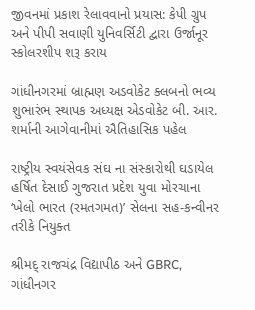જીવનમાં પ્રકાશ રેલાવવાનો પ્રયાસ: કેપી ગ્રુપ અને પીપી સવાણી યુનિવર્સિટી દ્વારા ઉર્જાનૂર સ્કોલરશીપ શરૂ કરાય

ગાંધીનગરમાં બ્રાહ્મણ અડવોકેટ ક્લબનો ભવ્ય શુભારંભ સ્થાપક અધ્યક્ષ એડવોકેટ બી. આર. શર્માની આગેવાનીમાં ઐતિહાસિક પહેલ

રાષ્ટ્રીય સ્વયંસેવક સંઘ ના સંસ્કારોથી ઘડાયેલ હર્ષિત દેસાઈ ગુજરાત પ્રદેશ યુવા મોરચાના ‘ખેલો ભારત (રમતગમત)’ સેલના સહ-કન્વીનર તરીકે નિયુક્ત

શ્રીમદ્ રાજચંદ્ર વિદ્યાપીઠ અને GBRC, ગાંધીનગર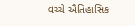વચ્ચે ઐતિહાસિક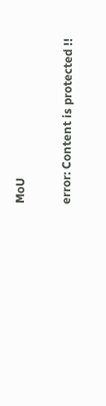MoU

error: Content is protected !!